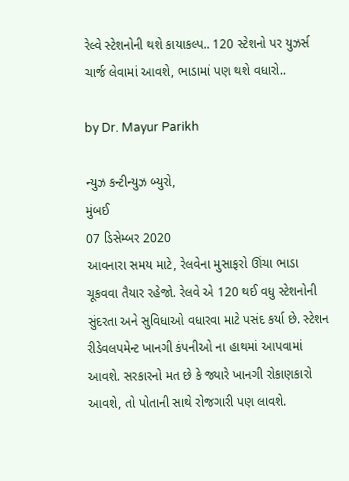રેલ્વે સ્ટેશનોની થશે કાયાકલ્પ.. 120 સ્ટેશનો પર યુઝર્સ ચાર્જ લેવામાં આવશે, ભાડામાં પણ થશે વધારો..

by Dr. Mayur Parikh

ન્યુઝ કન્ટીન્યુઝ બ્યુરો,
મુંબઈ
07 ડિસેમ્બર 2020
આવનારા સમય માટે, રેલવેના મુસાફરો ઊંચા ભાડા ચૂકવવા તૈયાર રહેજો. રેલવે એ 120 થઈ વધુ સ્ટેશનોની સુંદરતા અને સુવિધાઓ વધારવા માટે પસંદ કર્યા છે. સ્ટેશન રીડેવલપમેન્ટ ખાનગી કંપનીઓ ના હાથમાં આપવામાં આવશે. સરકારનો મત છે કે જ્યારે ખાનગી રોકાણકારો આવશે, તો પોતાની સાથે રોજગારી પણ લાવશે.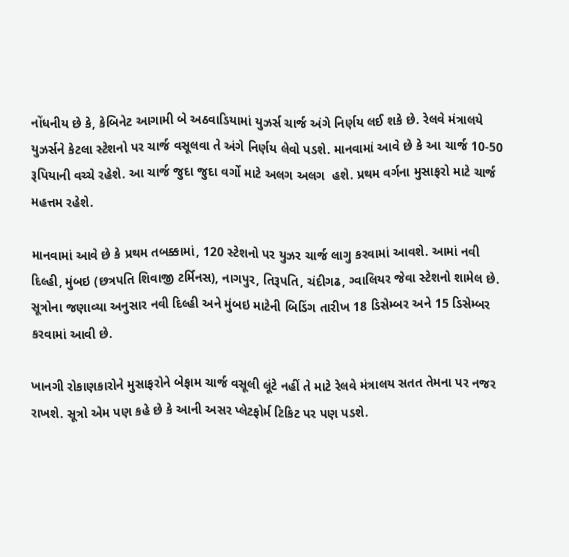નોંધનીય છે કે, કેબિનેટ આગામી બે અઠવાડિયામાં યુઝર્સ ચાર્જ અંગે નિર્ણય લઈ શકે છે. રેલવે મંત્રાલયે યુઝર્સને કેટલા સ્ટેશનો પર ચાર્જ વસૂલવા તે અંગે નિર્ણય લેવો પડશે. માનવામાં આવે છે કે આ ચાર્જ 10-50 રૂપિયાની વચ્ચે રહેશે. આ ચાર્જ જુદા જુદા વર્ગો માટે અલગ અલગ  હશે. પ્રથમ વર્ગના મુસાફરો માટે ચાર્જ મહત્તમ રહેશે.

માનવામાં આવે છે કે પ્રથમ તબક્કામાં, 120 સ્ટેશનો પર યુઝર ચાર્જ લાગુ કરવામાં આવશે. આમાં નવી દિલ્હી, મુંબઇ (છત્રપતિ શિવાજી ટર્મિનસ), નાગપુર, તિરૂપતિ, ચંદીગઢ, ગ્વાલિયર જેવા સ્ટેશનો શામેલ છે. સૂત્રોના જણાવ્યા અનુસાર નવી દિલ્હી અને મુંબઇ માટેની બિડિંગ તારીખ 18 ડિસેમ્બર અને 15 ડિસેમ્બર કરવામાં આવી છે.

ખાનગી રોકાણકારોને મુસાફરોને બેફામ ચાર્જ વસૂલી લૂંટે નહીં તે માટે રેલવે મંત્રાલય સતત તેમના પર નજર રાખશે. સૂત્રો એમ પણ કહે છે કે આની અસર પ્લેટફોર્મ ટિકિટ પર પણ પડશે.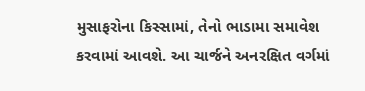મુસાફરોના કિસ્સામાં, તેનો ભાડામા સમાવેશ કરવામાં આવશે. આ ચાર્જને અનરક્ષિત વર્ગમાં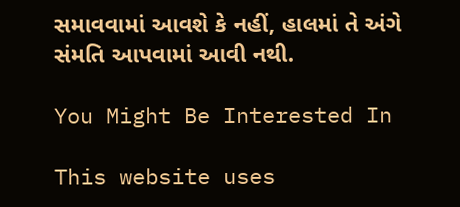સમાવવામાં આવશે કે નહીં, હાલમાં તે અંગે સંમતિ આપવામાં આવી નથી.

You Might Be Interested In

This website uses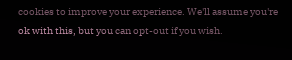cookies to improve your experience. We'll assume you're ok with this, but you can opt-out if you wish.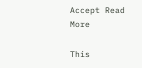Accept Read More

This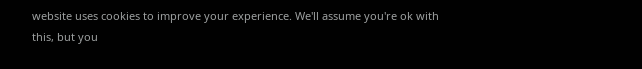website uses cookies to improve your experience. We'll assume you're ok with this, but you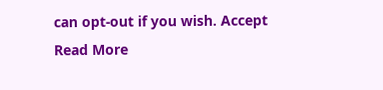can opt-out if you wish. Accept Read More